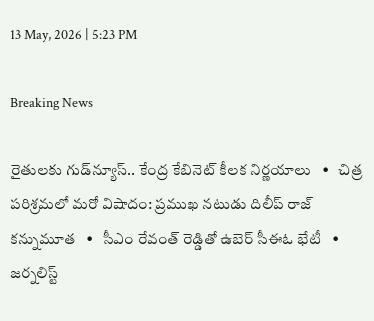13 May, 2026 | 5:23 PM

Breaking News

రైతులకు గుడ్‌న్యూస్.. కేంద్ర కేబినెట్‌ కీలక నిర్ణయాలు   •   చిత్ర పరిశ్రమలో మరో విషాదం: ప్రముఖ నటుడు దిలీప్ రాజ్ కన్నుమూత   •   సీఎం రేవంత్ రెడ్డితో ఉబెర్ సీఈఓ భేటీ   •   జర్నలిస్ట్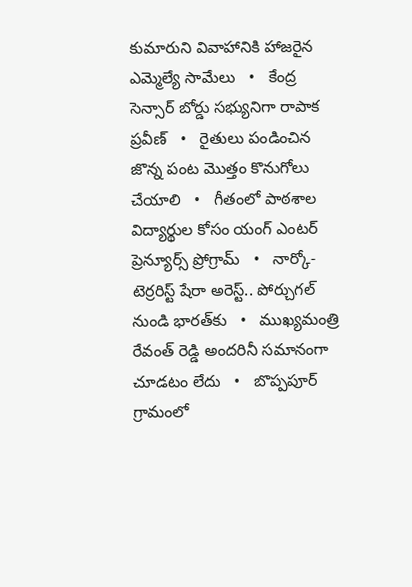కుమారుని వివాహానికి హాజరైన ఎమ్మెల్యే సామేలు   •   కేంద్ర సెన్సార్ బోర్డు సభ్యునిగా రాపాక ప్రవీణ్   •   రైతులు పండించిన జొన్న పంట మొత్తం కొనుగోలు చేయాలి   •   గీతంలో పాఠశాల విద్యార్థుల కోసం యంగ్ ఎంటర్ ప్రెన్యూర్స్ ప్రోగ్రామ్   •   నార్కో-టెర్రరిస్ట్‌ షేరా అరెస్ట్.. పోర్చుగల్ నుండి భారత్‌కు   •   ముఖ్యమంత్రి రేవంత్ రెడ్డి అందరినీ సమానంగా చూడటం లేదు   •   బొప్పపూర్ గ్రామంలో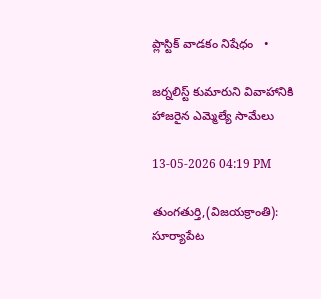ప్లాస్టిక్ వాడకం నిషేధం   •

జర్నలిస్ట్ కుమారుని వివాహానికి హాజరైన ఎమ్మెల్యే సామేలు

13-05-2026 04:19 PM

తుంగతుర్తి,(విజయక్రాంతి): సూర్యాపేట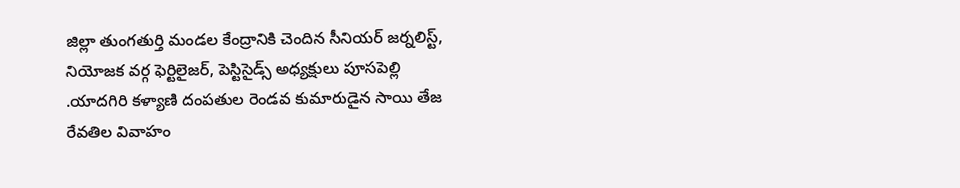జిల్లా తుంగతుర్తి మండల కేంద్రానికి చెందిన సీనియర్ జర్నలిస్ట్, నియోజక వర్గ ఫెర్టిలైజర్, పెస్టిసైడ్స్ అధ్యక్షులు పూసపెల్లి .యాదగిరి కళ్యాణి దంపతుల రెండవ కుమారుడైన సాయి తేజ రేవతిల వివాహం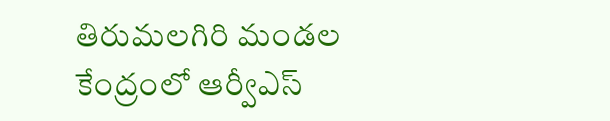తిరుమలగిరి మండల కేంద్రంలో ఆర్వీఎస్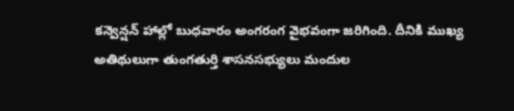కన్వెన్షన్ హాల్లో బుధవారం అంగరంగ వైభవంగా జరిగింది. దీనికి ముఖ్య అతిథులుగా తుంగతుర్తి శాసనసభ్యులు మందుల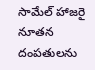సామేల్ హాజరై నూతన దంపతులను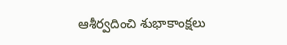ఆశీర్వదించి శుభాకాంక్షలు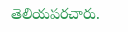తెలియపరచారు.